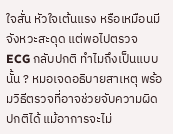ใจสั่น หัวใจเต้นแรง หรือเหมือนมีจังหวะสะดุด แต่พอไปตรวจ ECG กลับปกติ ทำไมถึงเป็นแบบนั้น ? หมอเจดอธิบายสาเหตุ พร้อมวิธีตรวจที่อาจช่วยจับความผิดปกติได้ แม้อาการจะไม่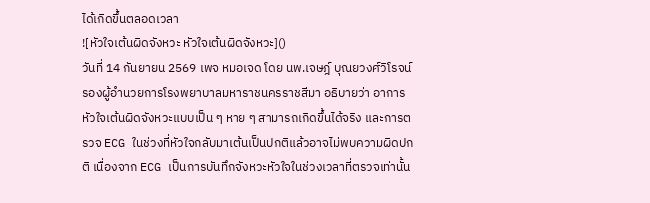ได้เกิดขึ้นตลอดเวลา
![หัวใจเต้นผิดจังหวะ หัวใจเต้นผิดจังหวะ]()
วันที่ 14 กันยายน 2569 เพจ หมอเจด โดย นพ.เจษฎ์ บุณยวงศ์วิโรจน์ รองผู้อำนวยการโรงพยาบาลมหาราชนครราชสีมา อธิบายว่า อาการหัวใจเต้นผิดจังหวะแบบเป็น ๆ หาย ๆ สามารถเกิดขึ้นได้จริง และการตรวจ ECG ในช่วงที่หัวใจกลับมาเต้นเป็นปกติแล้วอาจไม่พบความผิดปกติ เนื่องจาก ECG เป็นการบันทึกจังหวะหัวใจในช่วงเวลาที่ตรวจเท่านั้น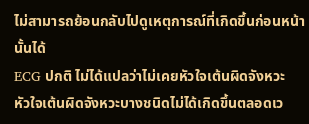ไม่สามารถย้อนกลับไปดูเหตุการณ์ที่เกิดขึ้นก่อนหน้านั้นได้
ECG ปกติ ไม่ได้แปลว่าไม่เคยหัวใจเต้นผิดจังหวะ
หัวใจเต้นผิดจังหวะบางชนิดไม่ได้เกิดขึ้นตลอดเว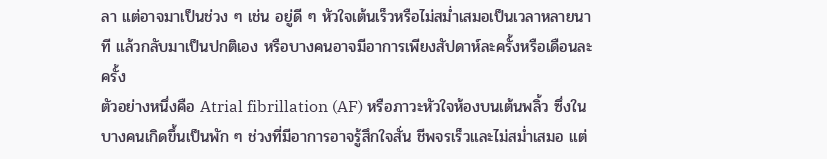ลา แต่อาจมาเป็นช่วง ๆ เช่น อยู่ดี ๆ หัวใจเต้นเร็วหรือไม่สม่ำเสมอเป็นเวลาหลายนาที แล้วกลับมาเป็นปกติเอง หรือบางคนอาจมีอาการเพียงสัปดาห์ละครั้งหรือเดือนละครั้ง
ตัวอย่างหนึ่งคือ Atrial fibrillation (AF) หรือภาวะหัวใจห้องบนเต้นพลิ้ว ซึ่งในบางคนเกิดขึ้นเป็นพัก ๆ ช่วงที่มีอาการอาจรู้สึกใจสั่น ชีพจรเร็วและไม่สม่ำเสมอ แต่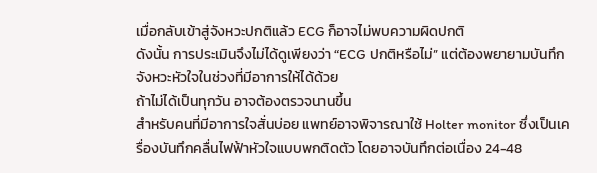เมื่อกลับเข้าสู่จังหวะปกติแล้ว ECG ก็อาจไม่พบความผิดปกติ
ดังนั้น การประเมินจึงไม่ได้ดูเพียงว่า “ECG ปกติหรือไม่” แต่ต้องพยายามบันทึกจังหวะหัวใจในช่วงที่มีอาการให้ได้ด้วย
ถ้าไม่ได้เป็นทุกวัน อาจต้องตรวจนานขึ้น
สำหรับคนที่มีอาการใจสั่นบ่อย แพทย์อาจพิจารณาใช้ Holter monitor ซึ่งเป็นเครื่องบันทึกคลื่นไฟฟ้าหัวใจแบบพกติดตัว โดยอาจบันทึกต่อเนื่อง 24-48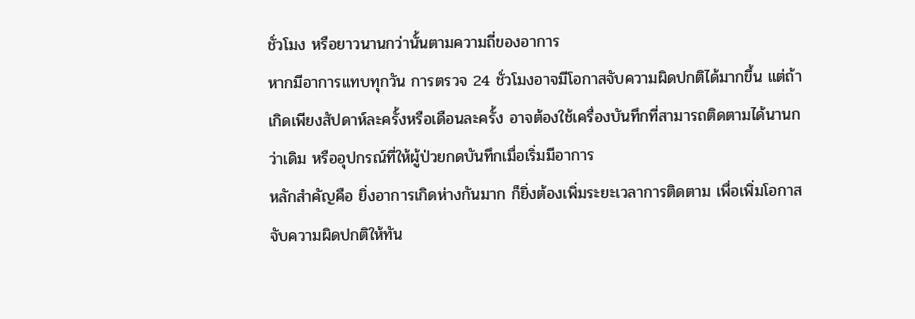ชั่วโมง หรือยาวนานกว่านั้นตามความถี่ของอาการ
หากมีอาการแทบทุกวัน การตรวจ 24 ชั่วโมงอาจมีโอกาสจับความผิดปกติได้มากขึ้น แต่ถ้าเกิดเพียงสัปดาห์ละครั้งหรือเดือนละครั้ง อาจต้องใช้เครื่องบันทึกที่สามารถติดตามได้นานกว่าเดิม หรืออุปกรณ์ที่ให้ผู้ป่วยกดบันทึกเมื่อเริ่มมีอาการ
หลักสำคัญคือ ยิ่งอาการเกิดห่างกันมาก ก็ยิ่งต้องเพิ่มระยะเวลาการติดตาม เพื่อเพิ่มโอกาสจับความผิดปกติให้ทัน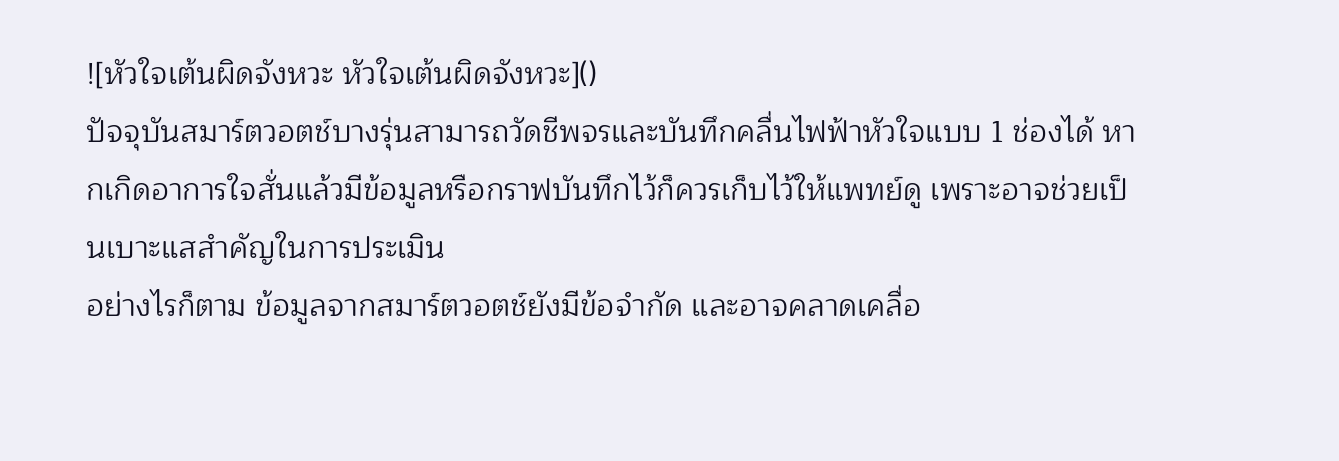![หัวใจเต้นผิดจังหวะ หัวใจเต้นผิดจังหวะ]()
ปัจจุบันสมาร์ตวอตช์บางรุ่นสามารถวัดชีพจรและบันทึกคลื่นไฟฟ้าหัวใจแบบ 1 ช่องได้ หากเกิดอาการใจสั่นแล้วมีข้อมูลหรือกราฟบันทึกไว้ก็ควรเก็บไว้ให้แพทย์ดู เพราะอาจช่วยเป็นเบาะแสสำคัญในการประเมิน
อย่างไรก็ตาม ข้อมูลจากสมาร์ตวอตช์ยังมีข้อจำกัด และอาจคลาดเคลื่อ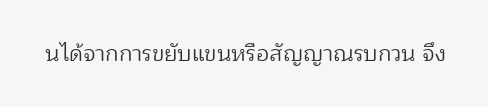นได้จากการขยับแขนหรือสัญญาณรบกวน จึง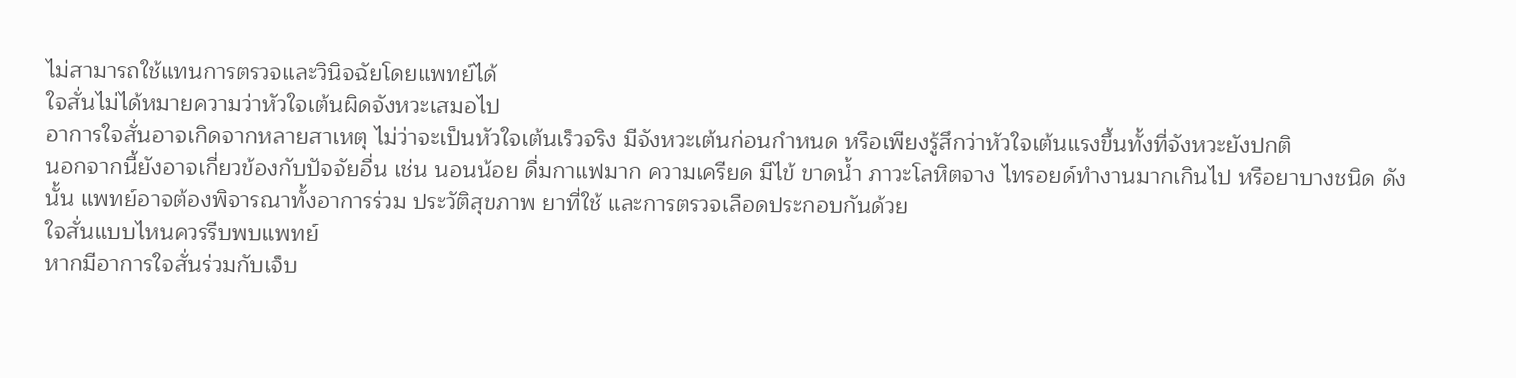ไม่สามารถใช้แทนการตรวจและวินิจฉัยโดยแพทย์ได้
ใจสั่นไม่ได้หมายความว่าหัวใจเต้นผิดจังหวะเสมอไป
อาการใจสั่นอาจเกิดจากหลายสาเหตุ ไม่ว่าจะเป็นหัวใจเต้นเร็วจริง มีจังหวะเต้นก่อนกำหนด หรือเพียงรู้สึกว่าหัวใจเต้นแรงขึ้นทั้งที่จังหวะยังปกติ
นอกจากนี้ยังอาจเกี่ยวข้องกับปัจจัยอื่น เช่น นอนน้อย ดื่มกาแฟมาก ความเครียด มีไข้ ขาดน้ำ ภาวะโลหิตจาง ไทรอยด์ทำงานมากเกินไป หรือยาบางชนิด ดังนั้น แพทย์อาจต้องพิจารณาทั้งอาการร่วม ประวัติสุขภาพ ยาที่ใช้ และการตรวจเลือดประกอบกันด้วย
ใจสั่นแบบไหนควรรีบพบแพทย์
หากมีอาการใจสั่นร่วมกับเจ็บ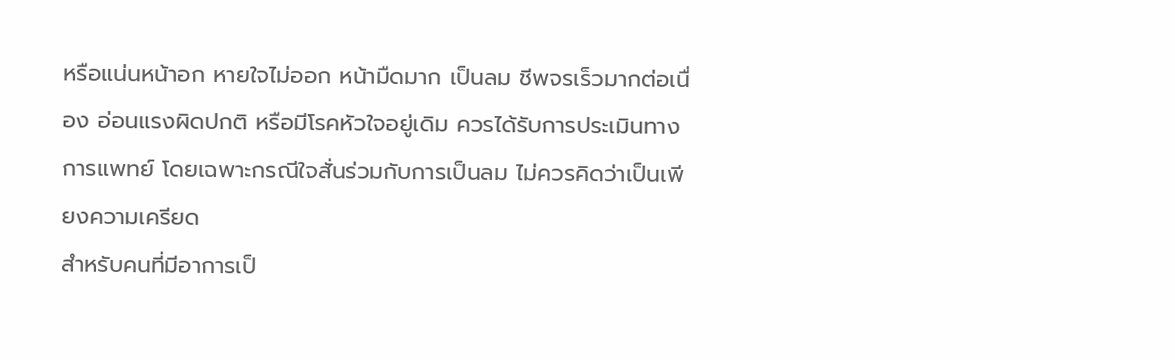หรือแน่นหน้าอก หายใจไม่ออก หน้ามืดมาก เป็นลม ชีพจรเร็วมากต่อเนื่อง อ่อนแรงผิดปกติ หรือมีโรคหัวใจอยู่เดิม ควรได้รับการประเมินทางการแพทย์ โดยเฉพาะกรณีใจสั่นร่วมกับการเป็นลม ไม่ควรคิดว่าเป็นเพียงความเครียด
สำหรับคนที่มีอาการเป็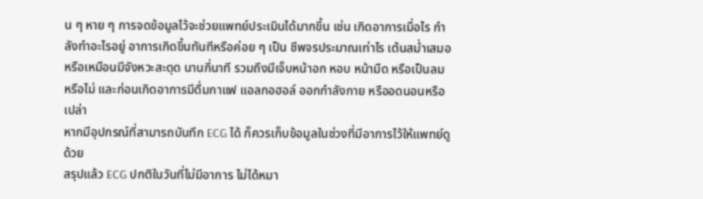น ๆ หาย ๆ การจดข้อมูลไว้จะช่วยแพทย์ประเมินได้มากขึ้น เช่น เกิดอาการเมื่อไร กำลังทำอะไรอยู่ อาการเกิดขึ้นทันทีหรือค่อย ๆ เป็น ชีพจรประมาณเท่าไร เต้นสม่ำเสมอหรือเหมือนมีจังหวะสะดุด นานกี่นาที รวมถึงมีเจ็บหน้าอก หอบ หน้ามืด หรือเป็นลมหรือไม่ และก่อนเกิดอาการมีดื่มกาแฟ แอลกอฮอล์ ออกกำลังกาย หรืออดนอนหรือเปล่า
หากมีอุปกรณ์ที่สามารถบันทึก ECG ได้ ก็ควรเก็บข้อมูลในช่วงที่มีอาการไว้ให้แพทย์ดูด้วย
สรุปแล้ว ECG ปกติในวันที่ไม่มีอาการ ไม่ได้หมา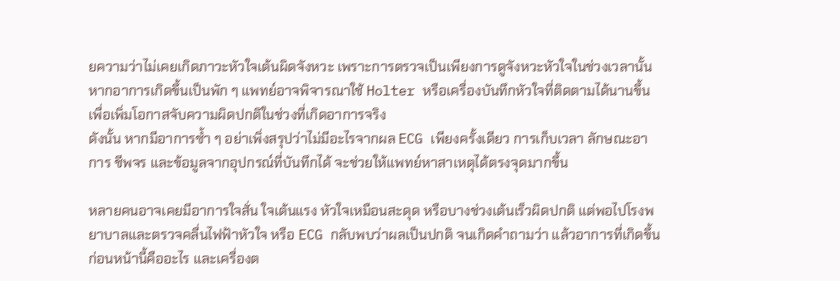ยความว่าไม่เคยเกิดภาวะหัวใจเต้นผิดจังหวะ เพราะการตรวจเป็นเพียงการดูจังหวะหัวใจในช่วงเวลานั้น หากอาการเกิดขึ้นเป็นพัก ๆ แพทย์อาจพิจารณาใช้ Holter หรือเครื่องบันทึกหัวใจที่ติดตามได้นานขึ้น เพื่อเพิ่มโอกาสจับความผิดปกติในช่วงที่เกิดอาการจริง
ดังนั้น หากมีอาการซ้ำ ๆ อย่าเพิ่งสรุปว่าไม่มีอะไรจากผล ECG เพียงครั้งเดียว การเก็บเวลา ลักษณะอาการ ชีพจร และข้อมูลจากอุปกรณ์ที่บันทึกได้ จะช่วยให้แพทย์หาสาเหตุได้ตรงจุดมากขึ้น

หลายคนอาจเคยมีอาการใจสั่น ใจเต้นแรง หัวใจเหมือนสะดุด หรือบางช่วงเต้นเร็วผิดปกติ แต่พอไปโรงพยาบาลและตรวจคลื่นไฟฟ้าหัวใจ หรือ ECG กลับพบว่าผลเป็นปกติ จนเกิดคำถามว่า แล้วอาการที่เกิดขึ้นก่อนหน้านี้คืออะไร และเครื่องต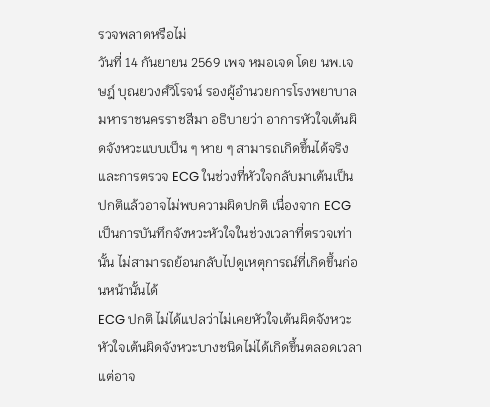รวจพลาดหรือไม่
วันที่ 14 กันยายน 2569 เพจ หมอเจด โดย นพ.เจษฎ์ บุณยวงศ์วิโรจน์ รองผู้อำนวยการโรงพยาบาลมหาราชนครราชสีมา อธิบายว่า อาการหัวใจเต้นผิดจังหวะแบบเป็น ๆ หาย ๆ สามารถเกิดขึ้นได้จริง และการตรวจ ECG ในช่วงที่หัวใจกลับมาเต้นเป็นปกติแล้วอาจไม่พบความผิดปกติ เนื่องจาก ECG เป็นการบันทึกจังหวะหัวใจในช่วงเวลาที่ตรวจเท่านั้น ไม่สามารถย้อนกลับไปดูเหตุการณ์ที่เกิดขึ้นก่อนหน้านั้นได้
ECG ปกติ ไม่ได้แปลว่าไม่เคยหัวใจเต้นผิดจังหวะ
หัวใจเต้นผิดจังหวะบางชนิดไม่ได้เกิดขึ้นตลอดเวลา แต่อาจ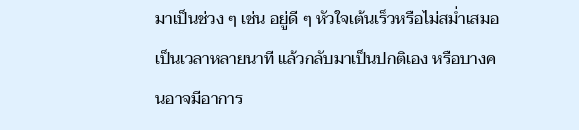มาเป็นช่วง ๆ เช่น อยู่ดี ๆ หัวใจเต้นเร็วหรือไม่สม่ำเสมอเป็นเวลาหลายนาที แล้วกลับมาเป็นปกติเอง หรือบางคนอาจมีอาการ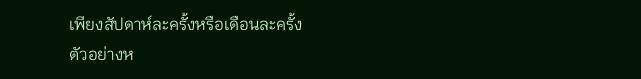เพียงสัปดาห์ละครั้งหรือเดือนละครั้ง
ตัวอย่างห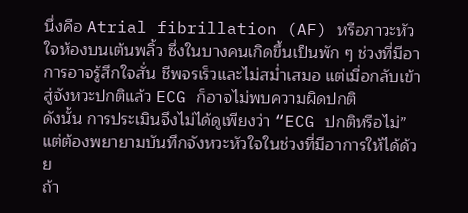นึ่งคือ Atrial fibrillation (AF) หรือภาวะหัวใจห้องบนเต้นพลิ้ว ซึ่งในบางคนเกิดขึ้นเป็นพัก ๆ ช่วงที่มีอาการอาจรู้สึกใจสั่น ชีพจรเร็วและไม่สม่ำเสมอ แต่เมื่อกลับเข้าสู่จังหวะปกติแล้ว ECG ก็อาจไม่พบความผิดปกติ
ดังนั้น การประเมินจึงไม่ได้ดูเพียงว่า “ECG ปกติหรือไม่” แต่ต้องพยายามบันทึกจังหวะหัวใจในช่วงที่มีอาการให้ได้ด้วย
ถ้า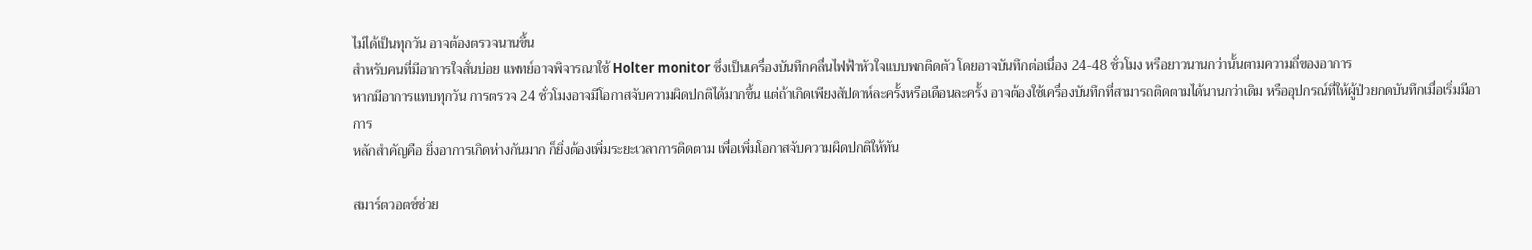ไม่ได้เป็นทุกวัน อาจต้องตรวจนานขึ้น
สำหรับคนที่มีอาการใจสั่นบ่อย แพทย์อาจพิจารณาใช้ Holter monitor ซึ่งเป็นเครื่องบันทึกคลื่นไฟฟ้าหัวใจแบบพกติดตัว โดยอาจบันทึกต่อเนื่อง 24-48 ชั่วโมง หรือยาวนานกว่านั้นตามความถี่ของอาการ
หากมีอาการแทบทุกวัน การตรวจ 24 ชั่วโมงอาจมีโอกาสจับความผิดปกติได้มากขึ้น แต่ถ้าเกิดเพียงสัปดาห์ละครั้งหรือเดือนละครั้ง อาจต้องใช้เครื่องบันทึกที่สามารถติดตามได้นานกว่าเดิม หรืออุปกรณ์ที่ให้ผู้ป่วยกดบันทึกเมื่อเริ่มมีอาการ
หลักสำคัญคือ ยิ่งอาการเกิดห่างกันมาก ก็ยิ่งต้องเพิ่มระยะเวลาการติดตาม เพื่อเพิ่มโอกาสจับความผิดปกติให้ทัน

สมาร์ตวอตช์ช่วย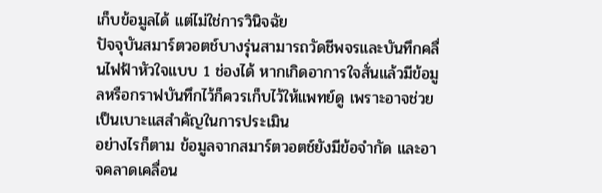เก็บข้อมูลได้ แต่ไม่ใช่การวินิจฉัย
ปัจจุบันสมาร์ตวอตช์บางรุ่นสามารถวัดชีพจรและบันทึกคลื่นไฟฟ้าหัวใจแบบ 1 ช่องได้ หากเกิดอาการใจสั่นแล้วมีข้อมูลหรือกราฟบันทึกไว้ก็ควรเก็บไว้ให้แพทย์ดู เพราะอาจช่วยเป็นเบาะแสสำคัญในการประเมิน
อย่างไรก็ตาม ข้อมูลจากสมาร์ตวอตช์ยังมีข้อจำกัด และอาจคลาดเคลื่อน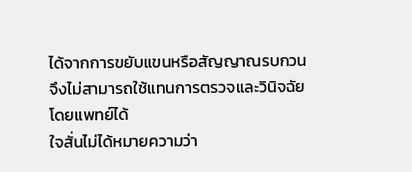ได้จากการขยับแขนหรือสัญญาณรบกวน จึงไม่สามารถใช้แทนการตรวจและวินิจฉัยโดยแพทย์ได้
ใจสั่นไม่ได้หมายความว่า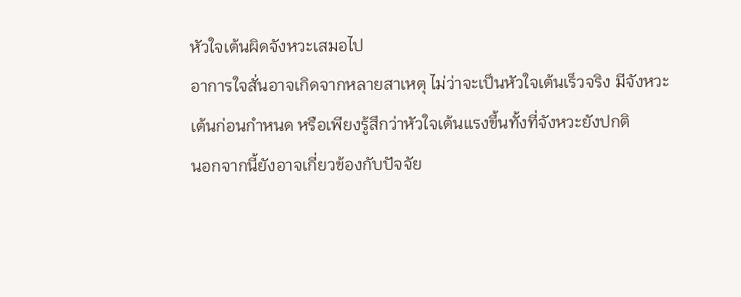หัวใจเต้นผิดจังหวะเสมอไป
อาการใจสั่นอาจเกิดจากหลายสาเหตุ ไม่ว่าจะเป็นหัวใจเต้นเร็วจริง มีจังหวะเต้นก่อนกำหนด หรือเพียงรู้สึกว่าหัวใจเต้นแรงขึ้นทั้งที่จังหวะยังปกติ
นอกจากนี้ยังอาจเกี่ยวข้องกับปัจจัย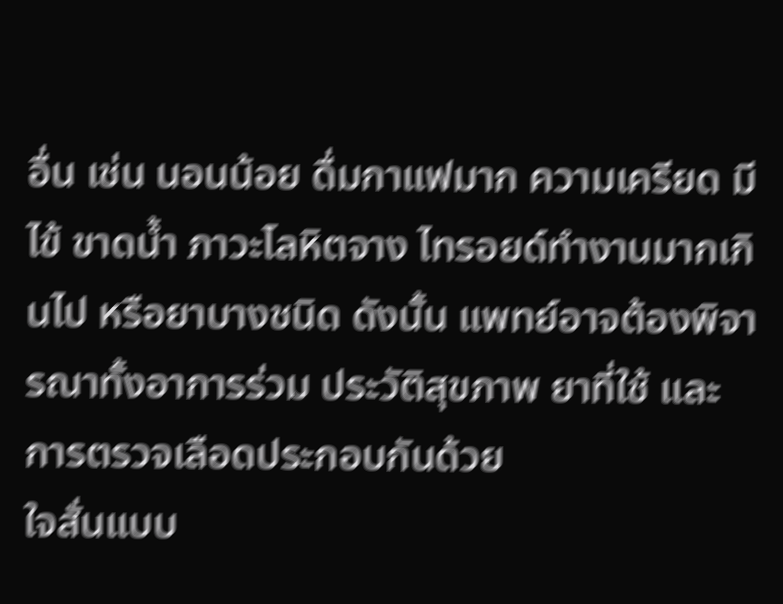อื่น เช่น นอนน้อย ดื่มกาแฟมาก ความเครียด มีไข้ ขาดน้ำ ภาวะโลหิตจาง ไทรอยด์ทำงานมากเกินไป หรือยาบางชนิด ดังนั้น แพทย์อาจต้องพิจารณาทั้งอาการร่วม ประวัติสุขภาพ ยาที่ใช้ และการตรวจเลือดประกอบกันด้วย
ใจสั่นแบบ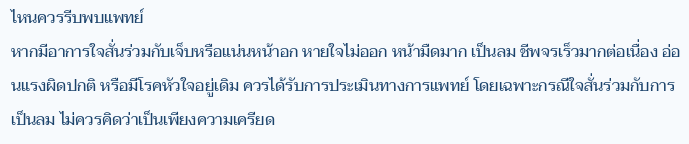ไหนควรรีบพบแพทย์
หากมีอาการใจสั่นร่วมกับเจ็บหรือแน่นหน้าอก หายใจไม่ออก หน้ามืดมาก เป็นลม ชีพจรเร็วมากต่อเนื่อง อ่อนแรงผิดปกติ หรือมีโรคหัวใจอยู่เดิม ควรได้รับการประเมินทางการแพทย์ โดยเฉพาะกรณีใจสั่นร่วมกับการเป็นลม ไม่ควรคิดว่าเป็นเพียงความเครียด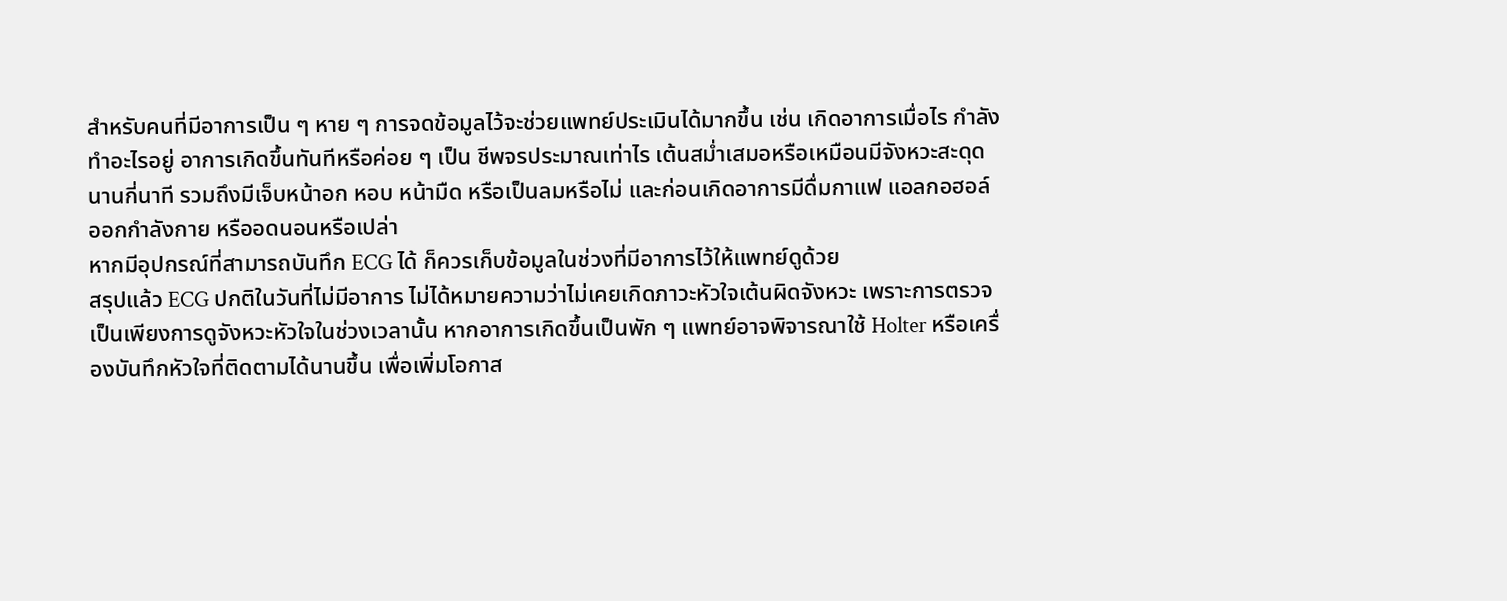สำหรับคนที่มีอาการเป็น ๆ หาย ๆ การจดข้อมูลไว้จะช่วยแพทย์ประเมินได้มากขึ้น เช่น เกิดอาการเมื่อไร กำลังทำอะไรอยู่ อาการเกิดขึ้นทันทีหรือค่อย ๆ เป็น ชีพจรประมาณเท่าไร เต้นสม่ำเสมอหรือเหมือนมีจังหวะสะดุด นานกี่นาที รวมถึงมีเจ็บหน้าอก หอบ หน้ามืด หรือเป็นลมหรือไม่ และก่อนเกิดอาการมีดื่มกาแฟ แอลกอฮอล์ ออกกำลังกาย หรืออดนอนหรือเปล่า
หากมีอุปกรณ์ที่สามารถบันทึก ECG ได้ ก็ควรเก็บข้อมูลในช่วงที่มีอาการไว้ให้แพทย์ดูด้วย
สรุปแล้ว ECG ปกติในวันที่ไม่มีอาการ ไม่ได้หมายความว่าไม่เคยเกิดภาวะหัวใจเต้นผิดจังหวะ เพราะการตรวจเป็นเพียงการดูจังหวะหัวใจในช่วงเวลานั้น หากอาการเกิดขึ้นเป็นพัก ๆ แพทย์อาจพิจารณาใช้ Holter หรือเครื่องบันทึกหัวใจที่ติดตามได้นานขึ้น เพื่อเพิ่มโอกาส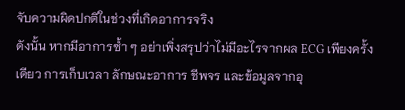จับความผิดปกติในช่วงที่เกิดอาการจริง
ดังนั้น หากมีอาการซ้ำ ๆ อย่าเพิ่งสรุปว่าไม่มีอะไรจากผล ECG เพียงครั้งเดียว การเก็บเวลา ลักษณะอาการ ชีพจร และข้อมูลจากอุ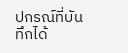ปกรณ์ที่บันทึกได้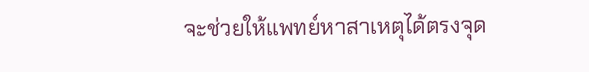จะช่วยให้แพทย์หาสาเหตุได้ตรงจุด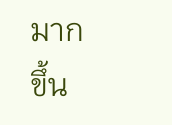มากขึ้น